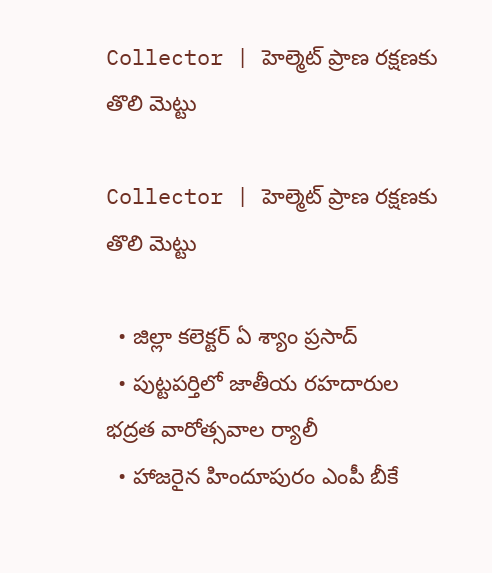Collector | హెల్మెట్ ప్రాణ రక్షణకు తొలి మెట్టు

Collector | హెల్మెట్ ప్రాణ రక్షణకు తొలి మెట్టు

  • జిల్లా కలెక్టర్ ఏ శ్యాం ప్రసాద్
  • పుట్టపర్తిలో జాతీయ రహదారుల భద్రత వారోత్సవాల ర్యాలీ
  • హాజరైన హిందూపురం ఎంపీ బీకే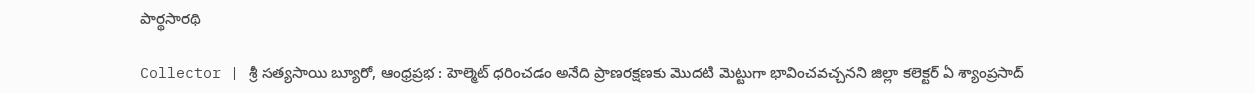పార్థసారథి

Collector | శ్రీ సత్యసాయి బ్యూరో, ఆంధ్రప్రభ : హెల్మెట్ ధరించడం అనేది ప్రాణరక్షణకు మొదటి మెట్టుగా భావించవచ్చనని జిల్లా కలెక్టర్ ఏ శ్యాంప్రసాద్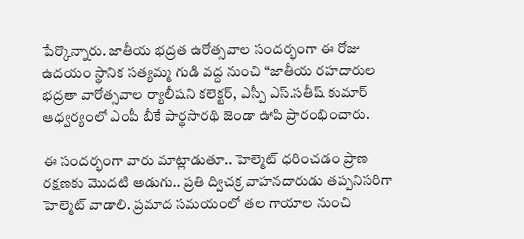పేర్కొన్నారు. జాతీయ భద్రత ఉరోత్సవాల సందర్భంగా ఈ రోజు ఉదయం స్థానిక సత్యమ్మ గుడి వద్ద నుంచి “జాతీయ రహదారుల భద్రతా వారోత్సవాల ర్యాలీష‌ని క‌లెక్ట‌ర్‌, ఎస్పీ ఎస్‌.స‌తీష్ కుమార్ ఆధ్వర్యంలో ఎంపీ బీకే పార్థసారథి జెండా ఊపి ప్రారంభించారు.

ఈ సందర్భంగా వారు మాట్లాడుతూ.. హెల్మెట్ ధరించడం ప్రాణ రక్షణకు మొదటి అడుగు.. ప్రతి ద్విచక్ర వాహనదారుడు తప్పనిసరిగా హెల్మెట్ వాడాలి. ప్రమాద సమయంలో తల గాయాల నుంచి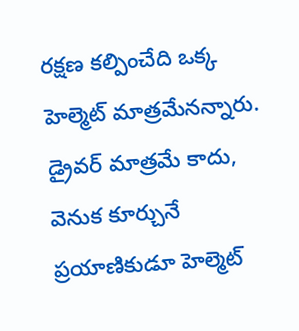రక్షణ కల్పించేది ఒక్క హెల్మెట్ మాత్రమేనన్నారు. డ్రైవర్ మాత్రమే కాదు, వెనుక కూర్చునే ప్రయాణికుడూ హెల్మెట్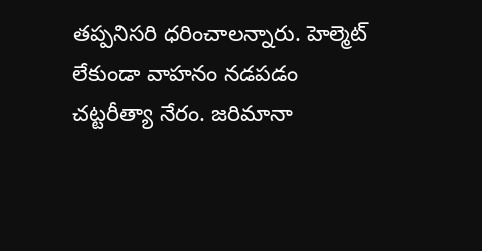తప్పనిసరి ధ‌రించాలన్నారు. హెల్మెట్ లేకుండా వాహనం నడపడం చట్టరీత్యా నేరం. జరిమానా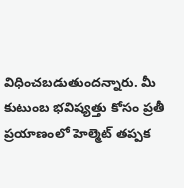విధించబడుతుందన్నారు. మీ కుటుంబ భవిష్యత్తు కోసం ప్రతీ ప్రయాణంలో హెల్మెట్ తప్పక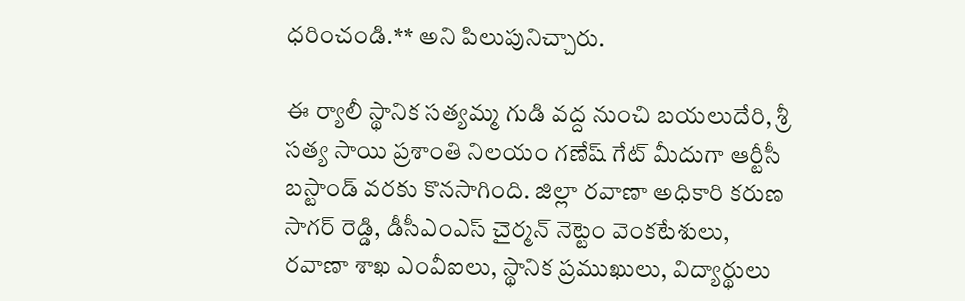ధరించండి.** అని పిలుపునిచ్చారు.

ఈ ర్యాలీ స్థానిక సత్యమ్మ గుడి వద్ద నుంచి బయలుదేరి, శ్రీ సత్య సాయి ప్రశాంతి నిలయం గణేష్ గేట్ మీదుగా ఆర్టీసీ బస్టాండ్ వరకు కొనసాగింది. జిల్లా రవాణా అధికారి కరుణ సాగర్ రెడ్డి, డీసీఎంఎస్ చైర్మన్ నెట్టెం వెంకటేశులు, రవాణా శాఖ ఎంవీఐలు, స్థానిక ప్రముఖులు, విద్యార్థులు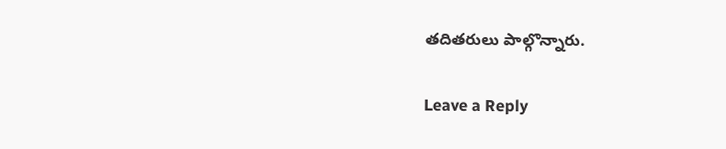తదితరులు పాల్గొన్నారు.

Leave a Reply